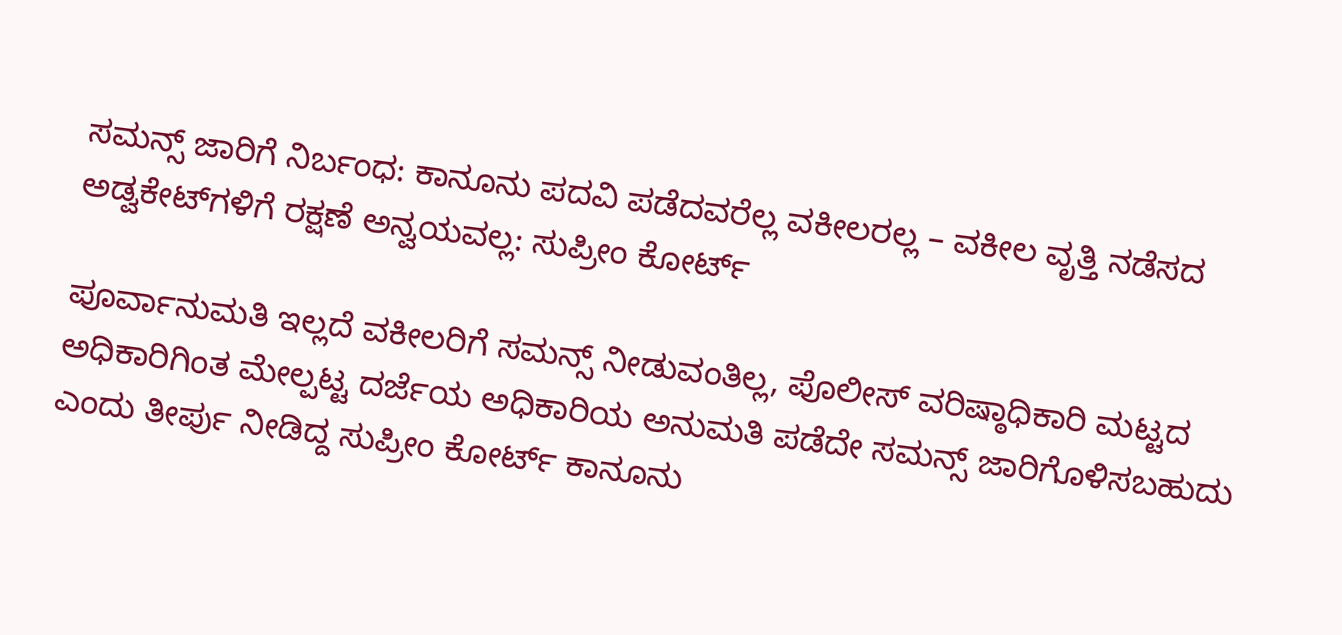ಸಮನ್ಸ್ ಜಾರಿಗೆ ನಿರ್ಬಂಧ: ಕಾನೂನು ಪದವಿ ಪಡೆದವರೆಲ್ಲ ವಕೀಲರಲ್ಲ – ವಕೀಲ ವೃತ್ತಿ ನಡೆಸದ ಅಡ್ವಕೇಟ್‌ಗಳಿಗೆ ರಕ್ಷಣೆ ಅನ್ವಯವಲ್ಲ: ಸುಪ್ರೀಂ ಕೋರ್ಟ್

ಪೂರ್ವಾನುಮತಿ ಇಲ್ಲದೆ ವಕೀಲರಿಗೆ ಸಮನ್ಸ್ ನೀಡುವಂತಿಲ್ಲ, ಪೊಲೀಸ್ ವರಿಷ್ಠಾಧಿಕಾರಿ ಮಟ್ಟದ ಅಧಿಕಾರಿಗಿಂತ ಮೇಲ್ಪಟ್ಟ ದರ್ಜೆಯ ಅಧಿಕಾರಿಯ ಅನುಮತಿ ಪಡೆದೇ ಸಮನ್ಸ್ ಜಾರಿಗೊಳಿಸಬಹುದು ಎಂದು ತೀರ್ಪು ನೀಡಿದ್ದ ಸುಪ್ರೀಂ ಕೋರ್ಟ್ ಕಾನೂನು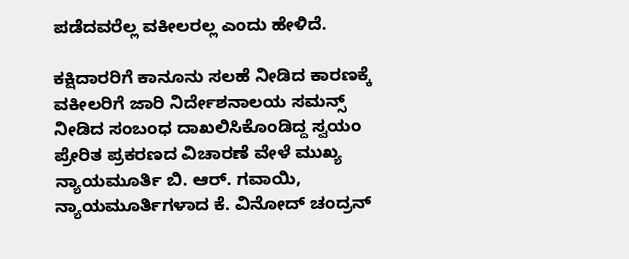ಪಡೆದವರೆಲ್ಲ ವಕೀಲರಲ್ಲ ಎಂದು ಹೇಳಿದೆ.

ಕಕ್ಷಿದಾರರಿಗೆ ಕಾನೂನು ಸಲಹೆ ನೀಡಿದ ಕಾರಣಕ್ಕೆ ವಕೀಲರಿಗೆ ಜಾರಿ ನಿರ್ದೇಶನಾಲಯ ಸಮನ್ಸ್‌ ನೀಡಿದ ಸಂಬಂಧ ದಾಖಲಿಸಿಕೊಂಡಿದ್ದ ಸ್ವಯಂ ಪ್ರೇರಿತ ಪ್ರಕರಣದ ವಿಚಾರಣೆ ವೇಳೆ ಮುಖ್ಯ ನ್ಯಾಯಮೂರ್ತಿ ಬಿ. ಆರ್. ಗವಾಯಿ, ನ್ಯಾಯಮೂರ್ತಿಗಳಾದ ಕೆ. ವಿನೋದ್ ಚಂದ್ರನ್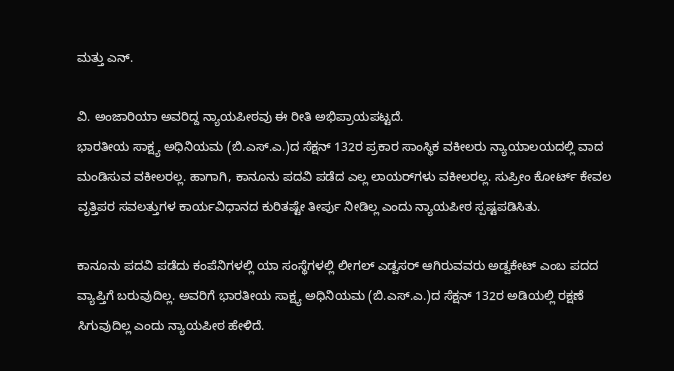ಮತ್ತು ಎನ್.

ವಿ. ಅಂಜಾರಿಯಾ ಅವರಿದ್ದ ನ್ಯಾಯಪೀಠವು ಈ ರೀತಿ ಅಭಿಪ್ರಾಯಪಟ್ಟದೆ.
ಭಾರತೀಯ ಸಾಕ್ಷ್ಯ ಅಧಿನಿಯಮ (ಬಿ.ಎಸ್.ಎ.)ದ ಸೆಕ್ಷನ್ 132ರ ಪ್ರಕಾರ ಸಾಂಸ್ಥಿಕ ವಕೀಲರು ನ್ಯಾಯಾಲಯದಲ್ಲಿ ವಾದ ಮಂಡಿಸುವ ವಕೀಲರಲ್ಲ. ಹಾಗಾಗಿ, ಕಾನೂನು ಪದವಿ ಪಡೆದ ಎಲ್ಲ ಲಾಯರ್‌ಗಳು ವಕೀಲರಲ್ಲ. ಸುಪ್ರೀಂ ಕೋರ್ಟ್‌ ಕೇವಲ ವೃತ್ತಿಪರ ಸವಲತ್ತುಗಳ ಕಾರ್ಯವಿಧಾನದ ಕುರಿತಷ್ಟೇ ತೀರ್ಪು ನೀಡಿಲ್ಲ ಎಂದು ನ್ಯಾಯಪೀಠ ಸ್ಪಷ್ಟಪಡಿಸಿತು.

ಕಾನೂನು ಪದವಿ ಪಡೆದು ಕಂಪೆನಿಗಳಲ್ಲಿ ಯಾ ಸಂಸ್ಥೆಗಳಲ್ಲಿ ಲೀಗಲ್ ಎಡ್ವಸರ್ ಆಗಿರುವವರು ಅಡ್ವಕೇಟ್ ಎಂಬ ಪದದ ವ್ಯಾಪ್ತಿಗೆ ಬರುವುದಿಲ್ಲ. ಅವರಿಗೆ ಭಾರತೀಯ ಸಾಕ್ಷ್ಯ ಅಧಿನಿಯಮ (ಬಿ.ಎಸ್.ಎ.)ದ ಸೆಕ್ಷನ್ 132ರ ಅಡಿಯಲ್ಲಿ ರಕ್ಷಣೆ ಸಿಗುವುದಿಲ್ಲ ಎಂದು ನ್ಯಾಯಪೀಠ ಹೇಳಿದೆ.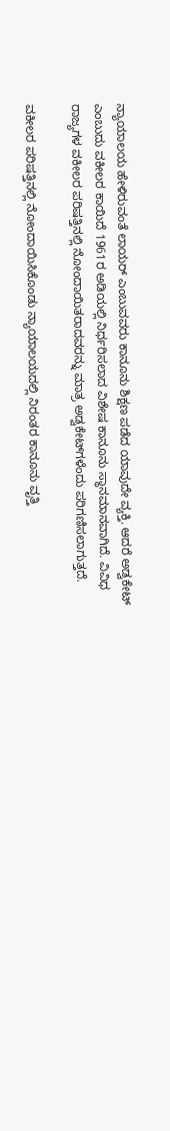ನ್ಯಾಯಾಲಯ ಹೇಳಿರುವಂತೆ ಲಾಯ‌ರ್ ಎಂಬುವವರು ಕಾನೂನು ಶಿಕ್ಷಣ ಪಡೆದ ಯಾವುದೇ ವ್ಯಕ್ತಿ. ಆದರೆ ಅಡ್ವಕೇಟ್ ಎಂಬುದು ವಕೀಲರ ಕಾಯಿದೆ 1961ರ ಅಡಿಯಲ್ಲಿ ನಿರ್ಧರಿಸಲಾದ ವಿಶೇಷ ಕಾನೂನು ಸ್ಥಾನಮಾನವಾಗಿದೆ. ವಿವಿಧ ರಾಜ್ಯಗಳ ವಕೀಲರ ಪರಿಷತ್ತಿನಲ್ಲಿ ನೋಂದಾಯಿತರಾದವರನ್ನು ಮಾತ್ರ ಅಡ್ವಕೇಟ್‌ಗಳೆಂದು ಪರಿಗಣಿಸಲಾಗುತ್ತದೆ.

ವಕೀಲರ ಪರಿಷತ್ತಿನಲ್ಲಿ ನೋಂದಾಯಿಸಿಕೊಂಡು ನ್ಯಾಯಾಲಯದಲ್ಲಿ ನಿರಂತರ ಕಾನೂನು ವೃತ್ತಿ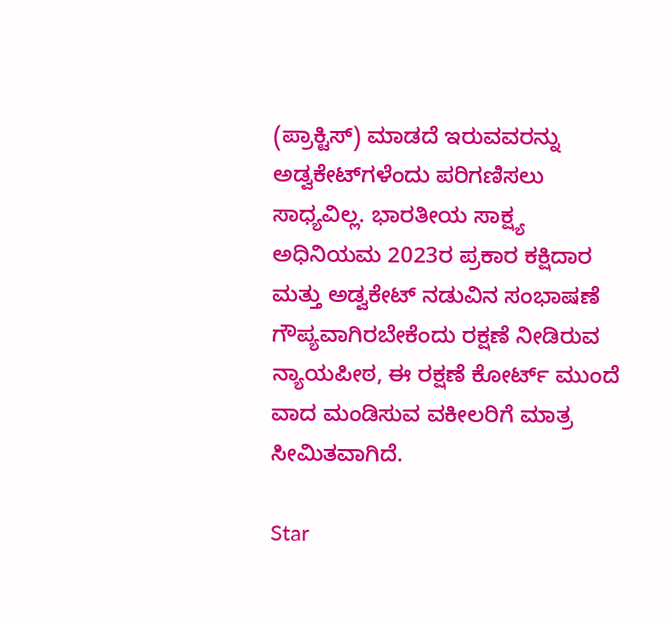(ಪ್ರಾಕ್ಟಿಸ್) ಮಾಡದೆ ಇರುವವರನ್ನು ಅಡ್ವಕೇಟ್‌ಗಳೆಂದು ಪರಿಗಣಿಸಲು ಸಾಧ್ಯವಿಲ್ಲ. ಭಾರತೀಯ ಸಾಕ್ಷ್ಯ ಅಧಿನಿಯಮ 2023ರ ಪ್ರಕಾರ ಕಕ್ಷಿದಾರ ಮತ್ತು ಅಡ್ವಕೇಟ್ ನಡುವಿನ ಸಂಭಾಷಣೆ ಗೌಪ್ಯವಾಗಿರಬೇಕೆಂದು ರಕ್ಷಣೆ ನೀಡಿರುವ ನ್ಯಾಯಪೀಠ, ಈ ರಕ್ಷಣೆ ಕೋರ್ಟ್ ಮುಂದೆ ವಾದ ಮಂಡಿಸುವ ವಕೀಲರಿಗೆ ಮಾತ್ರ ಸೀಮಿತವಾಗಿದೆ.

Star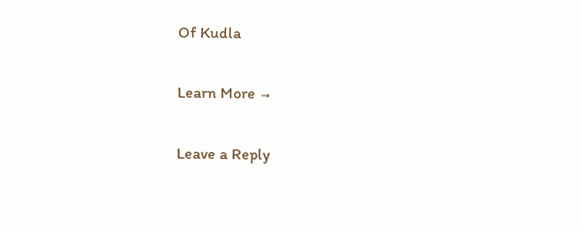Of Kudla

Learn More →

Leave a Reply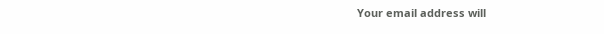Your email address will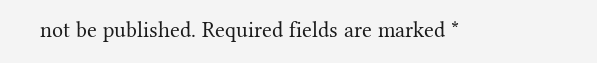not be published. Required fields are marked *